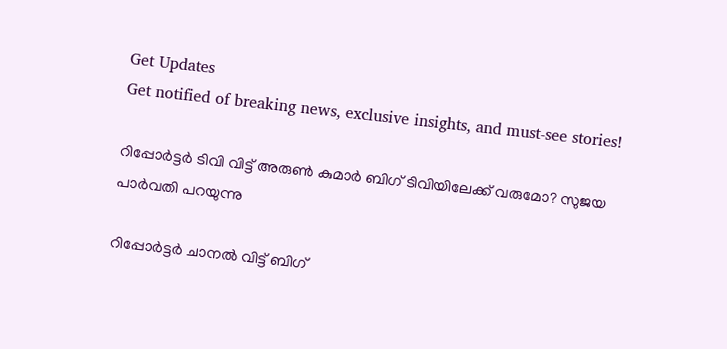Get Updates
Get notified of breaking news, exclusive insights, and must-see stories!

റിപ്പോർട്ടർ ടിവി വിട്ട് അരുണ്‍ കുമാർ ബിഗ് ടിവിയിലേക്ക് വരുമോ? സുജയ പാർവതി പറയുന്നു

റിപ്പോർട്ടർ ചാനൽ വിട്ട് ബിഗ്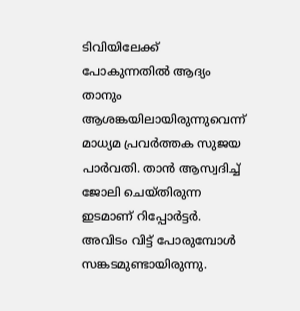ടിവിയിലേക്ക് പോകുന്നതിൽ ആദ്യം താനും ആശങ്കയിലായിരുന്നുവെന്ന് മാധ്യമ പ്രവർത്തക സുജയ പാർവതി. താൻ ആസ്വദിച്ച് ജോലി ചെയ്തിരുന്ന ഇടമാണ് റിപ്പോർട്ടർ. അവിടം വിട്ട് പോരുമ്പോൾ സങ്കടമുണ്ടായിരുന്നു.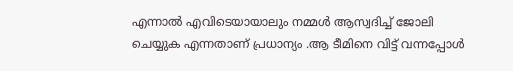എന്നാൽ എവിടെയായാലും നമ്മൾ ആസ്വദിച്ച് ജോലി ചെയ്യുക എന്നതാണ് പ്രധാന്യം .ആ ടീമിനെ വിട്ട് വന്നപ്പോൾ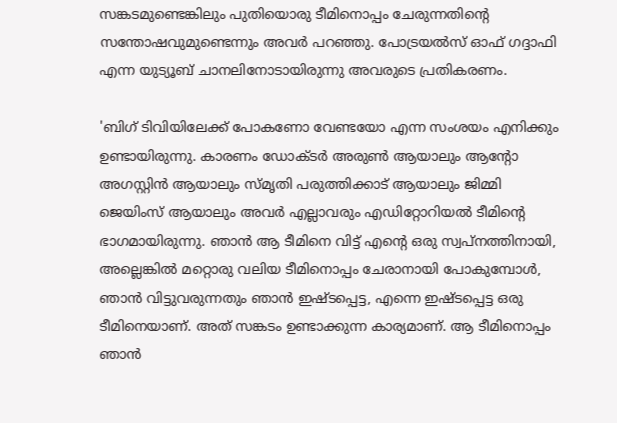സങ്കടമുണ്ടെങ്കിലും പുതിയൊരു ടീമിനൊപ്പം ചേരുന്നതിന്റെ സന്തോഷവുമുണ്ടെന്നും അവർ പറഞ്ഞു. പോട്രയൽസ് ഓഫ് ഗദ്ദാഫി എന്ന യുട്യൂബ് ചാനലിനോടായിരുന്നു അവരുടെ പ്രതികരണം.

'ബിഗ് ടിവിയിലേക്ക് പോകണോ വേണ്ടയോ എന്ന സംശയം എനിക്കും ഉണ്ടായിരുന്നു. കാരണം ഡോക്ടർ അരുൺ ആയാലും ആൻ്റോ അഗസ്റ്റിൻ ആയാലും സ്മൃതി പരുത്തിക്കാട് ആയാലും ജിമ്മി ജെയിംസ് ആയാലും അവർ എല്ലാവരും എഡിറ്റോറിയൽ ടീമിന്റെ ഭാഗമായിരുന്നു. ഞാൻ ആ ടീമിനെ വിട്ട് എന്റെ ഒരു സ്വപ്നത്തിനായി, അല്ലെങ്കിൽ മറ്റൊരു വലിയ ടീമിനൊപ്പം ചേരാനായി പോകുമ്പോൾ, ഞാൻ വിട്ടുവരുന്നതും ഞാൻ ഇഷ്ടപ്പെട്ട, എന്നെ ഇഷ്ടപ്പെട്ട ഒരു ടീമിനെയാണ്. അത് സങ്കടം ഉണ്ടാക്കുന്ന കാര്യമാണ്. ആ ടീമിനൊപ്പം ഞാൻ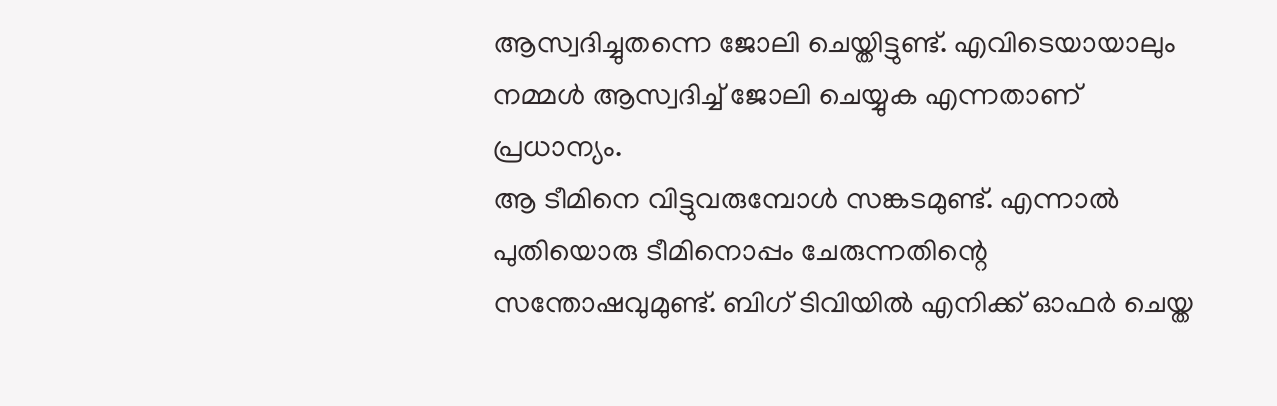ആസ്വദിച്ചുതന്നെ ജോലി ചെയ്തിട്ടുണ്ട്. എവിടെയായാലും നമ്മൾ ആസ്വദിച്ച് ജോലി ചെയ്യുക എന്നതാണ് പ്രധാന്യം.
ആ ടീമിനെ വിട്ടുവരുമ്പോൾ സങ്കടമുണ്ട്. എന്നാൽ പുതിയൊരു ടീമിനൊപ്പം ചേരുന്നതിന്റെ സന്തോഷവുമുണ്ട്. ബിഗ് ടിവിയിൽ എനിക്ക് ഓഫർ ചെയ്ത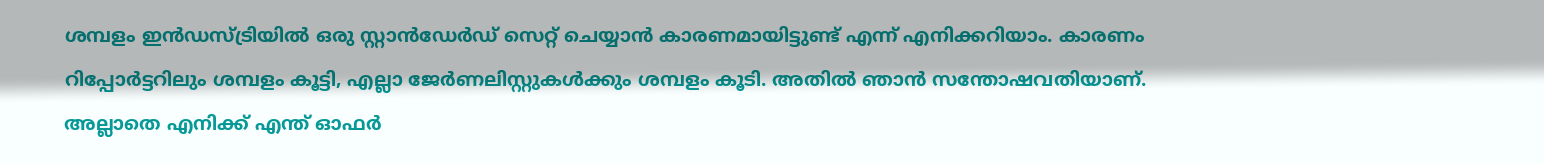ശമ്പളം ഇൻഡസ്ട്രിയിൽ ഒരു സ്റ്റാൻഡേർഡ് സെറ്റ് ചെയ്യാൻ കാരണമായിട്ടുണ്ട് എന്ന് എനിക്കറിയാം. കാരണം റിപ്പോർട്ടറിലും ശമ്പളം കൂട്ടി, എല്ലാ ജേർണലിസ്റ്റുകൾക്കും ശമ്പളം കൂടി. അതിൽ ഞാൻ സന്തോഷവതിയാണ്. അല്ലാതെ എനിക്ക് എന്ത് ഓഫർ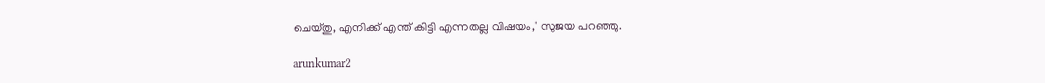ചെയ്തു, എനിക്ക് എന്ത് കിട്ടി എന്നതല്ല വിഷയം,' സുജയ പറഞ്ഞു.

arunkumar2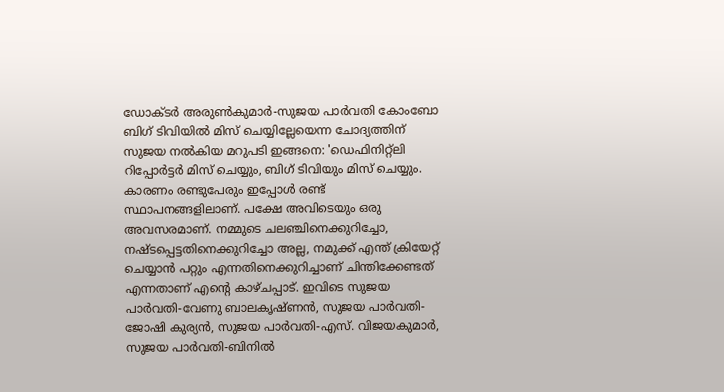ഡോക്ടർ അരുൺകുമാർ-സുജയ പാർവതി കോംബോ ബിഗ് ടിവിയിൽ മിസ് ചെയ്യില്ലേയെന്ന ചോദ്യത്തിന് സുജയ നൽകിയ മറുപടി ഇങ്ങനെ: 'ഡെഫിനിറ്റ്ലി റിപ്പോർട്ടർ മിസ് ചെയ്യും, ബിഗ് ടിവിയും മിസ് ചെയ്യും. കാരണം രണ്ടുപേരും ഇപ്പോൾ രണ്ട് സ്ഥാപനങ്ങളിലാണ്. പക്ഷേ അവിടെയും ഒരു അവസരമാണ്. നമ്മുടെ ചലഞ്ചിനെക്കുറിച്ചോ, നഷ്ടപ്പെട്ടതിനെക്കുറിച്ചോ അല്ല, നമുക്ക് എന്ത് ക്രിയേറ്റ് ചെയ്യാൻ പറ്റും എന്നതിനെക്കുറിച്ചാണ് ചിന്തിക്കേണ്ടത് എന്നതാണ് എന്റെ കാഴ്ചപ്പാട്. ഇവിടെ സുജയ പാർവതി-വേണു ബാലകൃഷ്ണൻ, സുജയ പാർവതി-ജോഷി കുര്യൻ, സുജയ പാർവതി-എസ്. വിജയകുമാർ, സുജയ പാർവതി-ബിനിൽ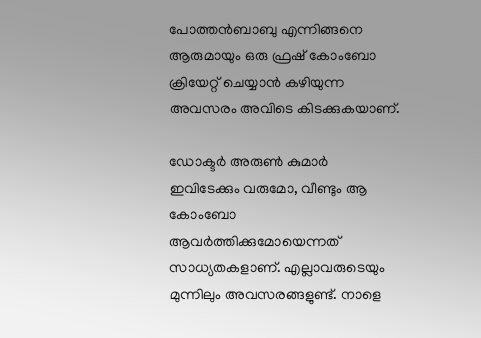പോത്തൻബാബു എന്നിങ്ങനെ ആരുമായും ഒരു ഫ്രഷ് കോംബോ ക്രിയേറ്റ് ചെയ്യാൻ കഴിയുന്ന അവസരം അവിടെ കിടക്കുകയാണ്.

ഡോക്ടർ അരുൺ കുമാർ ഇവിടേക്കും വരുമോ, വീണ്ടും ആ കോംബോ ആവർത്തിക്കുമോയെന്നത് സാധ്യതകളാണ്. എല്ലാവരുടെയും മുന്നിലും അവസരങ്ങളുണ്ട്. നാളെ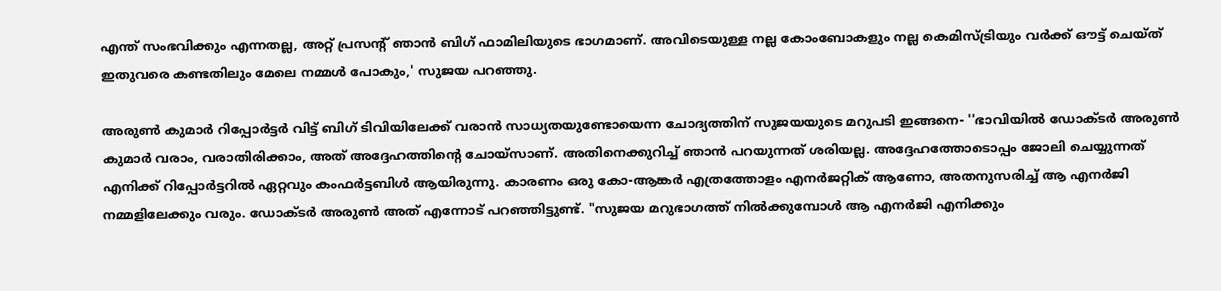എന്ത് സംഭവിക്കും എന്നതല്ല, അറ്റ് പ്രസന്റ് ഞാൻ ബിഗ് ഫാമിലിയുടെ ഭാഗമാണ്. അവിടെയുള്ള നല്ല കോംബോകളും നല്ല കെമിസ്ട്രിയും വർക്ക് ഔട്ട് ചെയ്ത് ഇതുവരെ കണ്ടതിലും മേലെ നമ്മൾ പോകും,' സുജയ പറഞ്ഞു.

അരുൺ കുമാർ റിപ്പോർട്ടർ വിട്ട് ബിഗ് ടിവിയിലേക്ക് വരാൻ സാധ്യതയുണ്ടോയെന്ന ചോദ്യത്തിന് സുജയയുടെ മറുപടി ഇങ്ങനെ- ''ഭാവിയിൽ ഡോക്ടർ അരുൺ കുമാർ വരാം, വരാതിരിക്കാം, അത് അദ്ദേഹത്തിന്റെ ചോയ്സാണ്. അതിനെക്കുറിച്ച് ഞാൻ പറയുന്നത് ശരിയല്ല. അദ്ദേഹത്തോടൊപ്പം ജോലി ചെയ്യുന്നത് എനിക്ക് റിപ്പോർട്ടറിൽ ഏറ്റവും കംഫർട്ടബിൾ ആയിരുന്നു. കാരണം ഒരു കോ-ആങ്കർ എത്രത്തോളം എനർജറ്റിക് ആണോ, അതനുസരിച്ച് ആ എനർജി നമ്മളിലേക്കും വരും. ഡോക്ടർ അരുൺ അത് എന്നോട് പറഞ്ഞിട്ടുണ്ട്. "സുജയ മറുഭാഗത്ത് നിൽക്കുമ്പോൾ ആ എനർജി എനിക്കും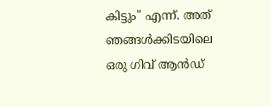കിട്ടും" എന്ന്. അത് ഞങ്ങൾക്കിടയിലെ ഒരു ഗിവ് ആൻഡ്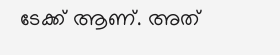ടേക്ക് ആണ്. അത്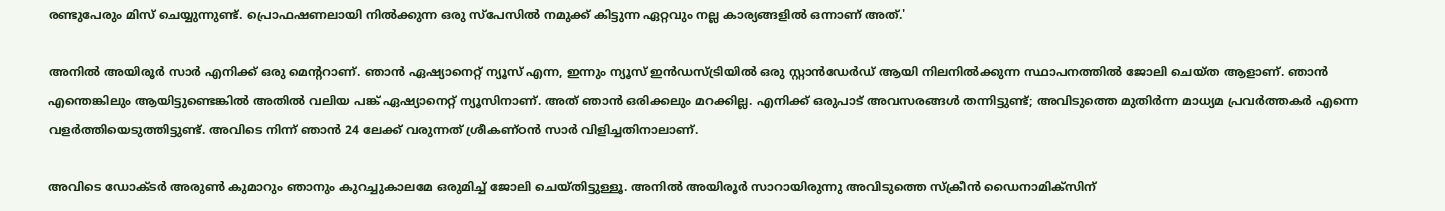രണ്ടുപേരും മിസ് ചെയ്യുന്നുണ്ട്. പ്രൊഫഷണലായി നിൽക്കുന്ന ഒരു സ്പേസിൽ നമുക്ക് കിട്ടുന്ന ഏറ്റവും നല്ല കാര്യങ്ങളിൽ ഒന്നാണ് അത്.'

അനിൽ അയിരൂർ സാർ എനിക്ക് ഒരു മെന്ററാണ്. ഞാൻ ഏഷ്യാനെറ്റ് ന്യൂസ് എന്ന, ഇന്നും ന്യൂസ് ഇൻഡസ്ട്രിയിൽ ഒരു സ്റ്റാൻഡേർഡ് ആയി നിലനിൽക്കുന്ന സ്ഥാപനത്തിൽ ജോലി ചെയ്ത ആളാണ്. ഞാൻ എന്തെങ്കിലും ആയിട്ടുണ്ടെങ്കിൽ അതിൽ വലിയ പങ്ക് ഏഷ്യാനെറ്റ് ന്യൂസിനാണ്. അത് ഞാൻ ഒരിക്കലും മറക്കില്ല. എനിക്ക് ഒരുപാട് അവസരങ്ങൾ തന്നിട്ടുണ്ട്; അവിടുത്തെ മുതിർന്ന മാധ്യമ പ്രവർത്തകർ എന്നെ വളർത്തിയെടുത്തിട്ടുണ്ട്. അവിടെ നിന്ന് ഞാൻ 24 ലേക്ക് വരുന്നത് ശ്രീകണ്ഠൻ സാർ വിളിച്ചതിനാലാണ്.

അവിടെ ഡോക്ടർ അരുൺ കുമാറും ഞാനും കുറച്ചുകാലമേ ഒരുമിച്ച് ജോലി ചെയ്തിട്ടുള്ളൂ. അനിൽ അയിരൂർ സാറായിരുന്നു അവിടുത്തെ സ്ക്രീൻ ഡൈനാമിക്സിന്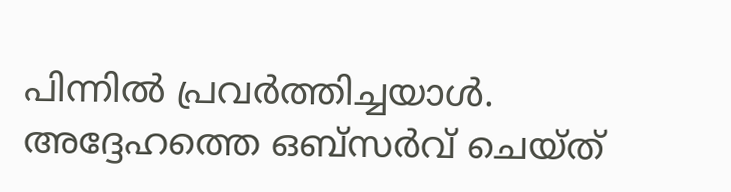പിന്നിൽ പ്രവർത്തിച്ചയാൾ. അദ്ദേഹത്തെ ഒബ്സർവ് ചെയ്ത്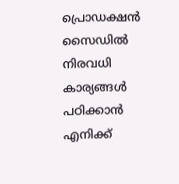പ്രൊഡക്ഷൻ സൈഡിൽ നിരവധി കാര്യങ്ങൾ പഠിക്കാൻ എനിക്ക്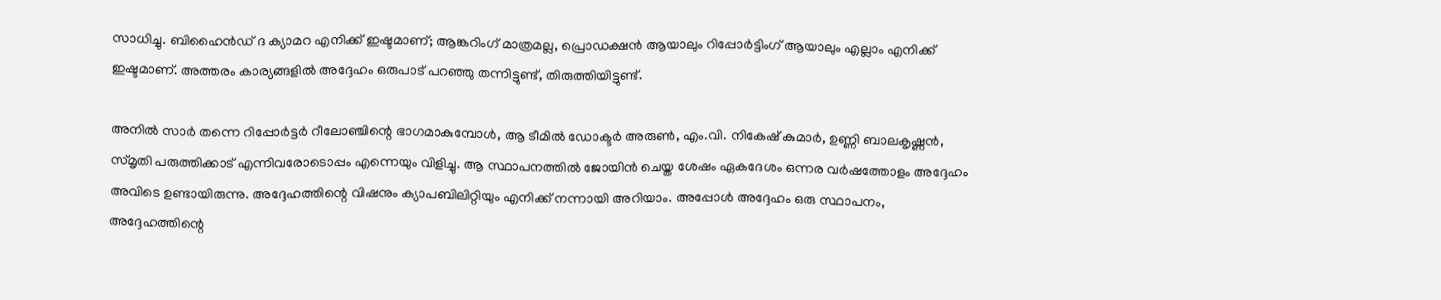സാധിച്ചു. ബിഹൈൻഡ് ദ ക്യാമറ എനിക്ക് ഇഷ്ടമാണ്; ആങ്കറിംഗ് മാത്രമല്ല, പ്രൊഡക്ഷൻ ആയാലും റിപ്പോർട്ടിംഗ് ആയാലും എല്ലാം എനിക്ക് ഇഷ്ടമാണ്. അത്തരം കാര്യങ്ങളിൽ അദ്ദേഹം ഒരുപാട് പറഞ്ഞു തന്നിട്ടുണ്ട്, തിരുത്തിയിട്ടുണ്ട്.

അനിൽ സാർ തന്നെ റിപ്പോർട്ടർ റീലോഞ്ചിന്റെ ഭാഗമാകുമ്പോൾ, ആ ടീമിൽ ഡോക്ടർ അരുൺ, എം.വി. നികേഷ് കുമാർ, ഉണ്ണി ബാലകൃഷ്ണൻ, സ്മൃതി പരുത്തിക്കാട് എന്നിവരോടൊപ്പം എന്നെയും വിളിച്ചു. ആ സ്ഥാപനത്തിൽ ജോയിൻ ചെയ്ത ശേഷം ഏകദേശം ഒന്നര വർഷത്തോളം അദ്ദേഹം അവിടെ ഉണ്ടായിരുന്നു. അദ്ദേഹത്തിന്റെ വിഷനും ക്യാപബിലിറ്റിയും എനിക്ക് നന്നായി അറിയാം. അപ്പോൾ അദ്ദേഹം ഒരു സ്ഥാപനം, അദ്ദേഹത്തിന്റെ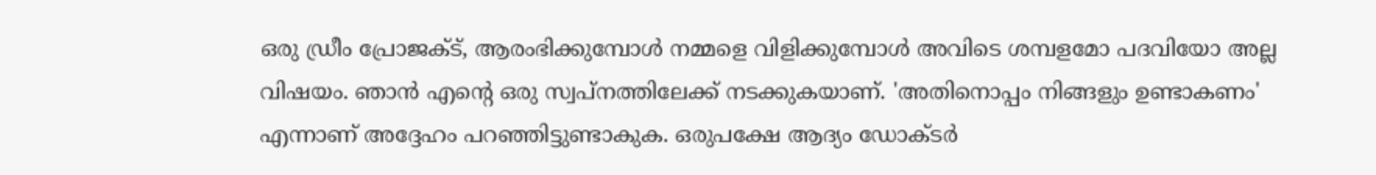ഒരു ഡ്രീം പ്രോജക്ട്, ആരംഭിക്കുമ്പോൾ നമ്മളെ വിളിക്കുമ്പോൾ അവിടെ ശമ്പളമോ പദവിയോ അല്ല വിഷയം. ഞാൻ എന്റെ ഒരു സ്വപ്നത്തിലേക്ക് നടക്കുകയാണ്. 'അതിനൊപ്പം നിങ്ങളും ഉണ്ടാകണം' എന്നാണ് അദ്ദേഹം പറഞ്ഞിട്ടുണ്ടാകുക. ഒരുപക്ഷേ ആദ്യം ഡോക്ടർ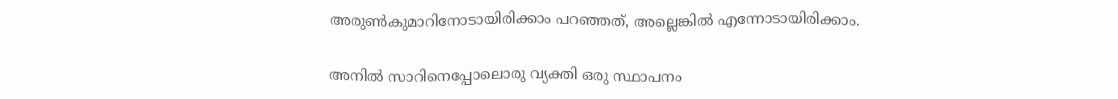അരുൺകുമാറിനോടായിരിക്കാം പറഞ്ഞത്, അല്ലെങ്കിൽ എന്നോടായിരിക്കാം.

അനിൽ സാറിനെപ്പോലൊരു വ്യക്തി ഒരു സ്ഥാപനം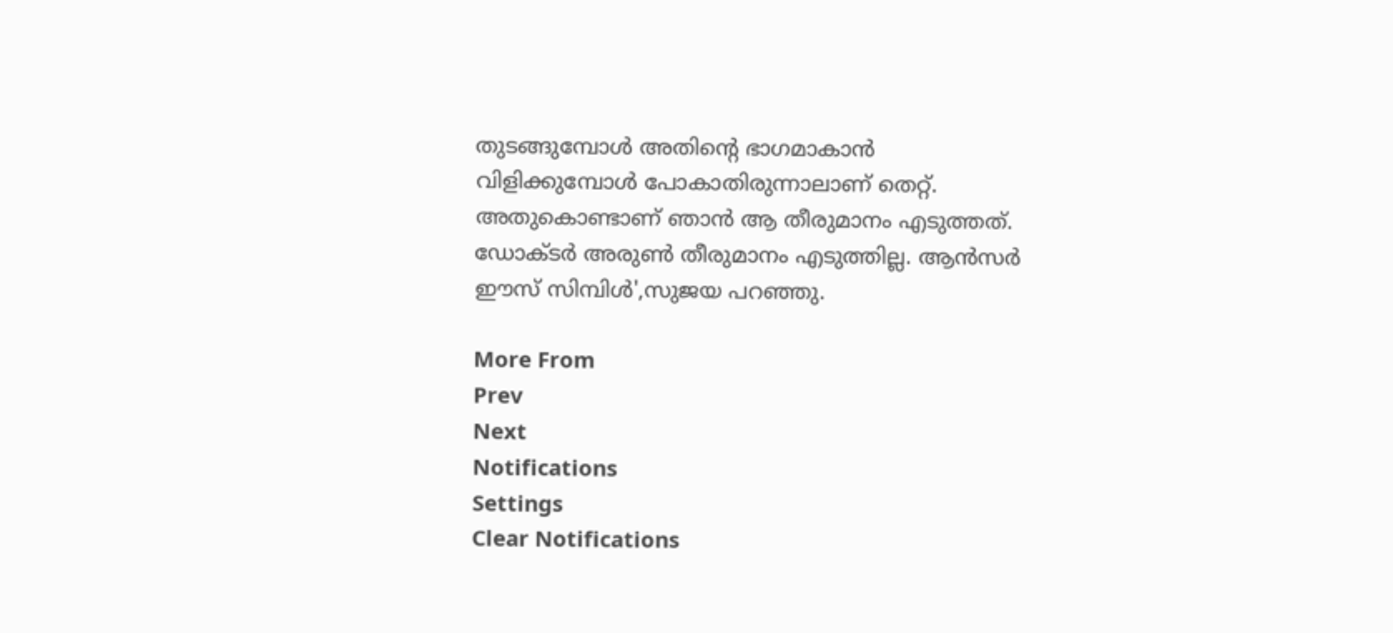തുടങ്ങുമ്പോൾ അതിന്റെ ഭാഗമാകാൻ വിളിക്കുമ്പോൾ പോകാതിരുന്നാലാണ് തെറ്റ്. അതുകൊണ്ടാണ് ഞാൻ ആ തീരുമാനം എടുത്തത്. ഡോക്ടർ അരുൺ തീരുമാനം എടുത്തില്ല. ആൻസർ ഈസ് സിമ്പിൾ',സുജയ പറഞ്ഞു.

More From
Prev
Next
Notifications
Settings
Clear Notifications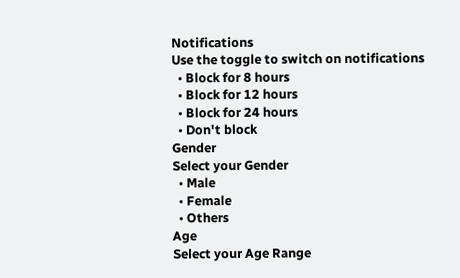Notifications
Use the toggle to switch on notifications
  • Block for 8 hours
  • Block for 12 hours
  • Block for 24 hours
  • Don't block
Gender
Select your Gender
  • Male
  • Female
  • Others
Age
Select your Age Range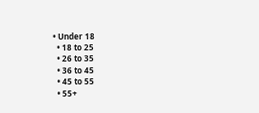• Under 18
  • 18 to 25
  • 26 to 35
  • 36 to 45
  • 45 to 55
  • 55+